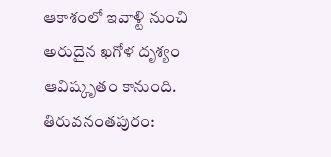ఆకాశంలో ఇవాళ్టి నుంచి అరుదైన ఖగోళ దృశ్యం ఆవిష్కృతం కానుంది. తిరువనంతపురం: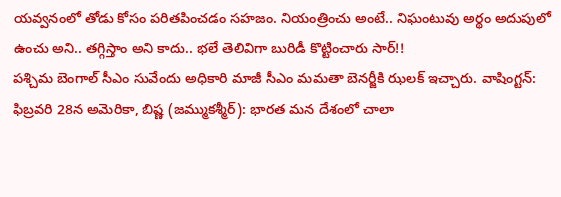యవ్వనంలో తోడు కోసం పరితపించడం సహజం. నియంత్రించు అంటే.. నిఘంటువు అర్థం అదుపులో ఉంచు అని.. తగ్గిస్తాం అని కాదు.. భలే తెలివిగా బురిడీ కొట్టించారు సార్!!
పశ్చిమ బెంగాల్ సీఎం సువేందు అధికారి మాజీ సీఎం మమతా బెనర్జీకి ఝలక్ ఇచ్చారు. వాషింగ్టన్: ఫిబ్రవరి 28న అమెరికా, బిష్ణ (జమ్ముకశ్మీర్): భారత మన దేశంలో చాలా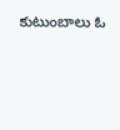కుటుంబాలు ఓ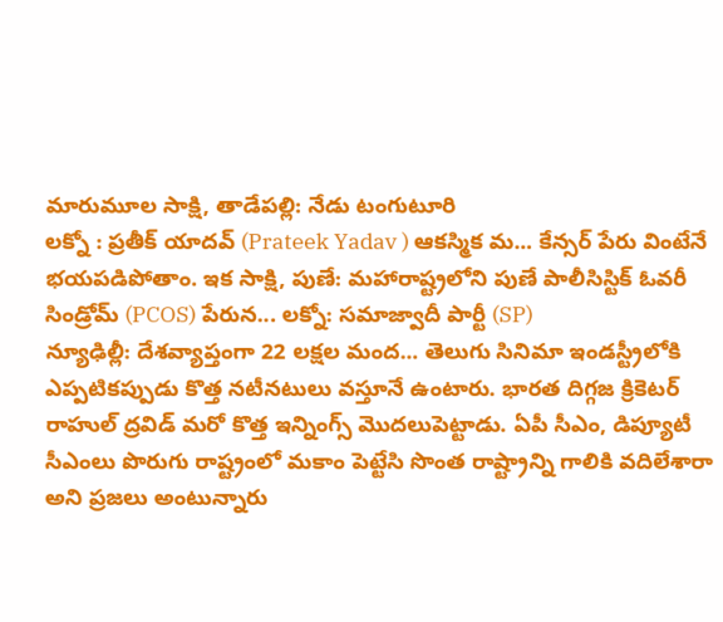మారుమూల సాక్షి, తాడేపల్లి: నేడు టంగుటూరి
లక్నో : ప్రతీక్ యాదవ్ (Prateek Yadav ) ఆకస్మిక మ... కేన్సర్ పేరు వింటేనే భయపడిపోతాం. ఇక సాక్షి, పుణే: మహారాష్ట్రలోని పుణే పాలీసిస్టిక్ ఓవరీ సిండ్రోమ్ (PCOS) పేరున... లక్నో: సమాజ్వాదీ పార్టీ (SP)
న్యూఢిల్లీ: దేశవ్యాప్తంగా 22 లక్షల మంద... తెలుగు సినిమా ఇండస్ట్రీలోకి ఎప్పటికప్పుడు కొత్త నటీనటులు వస్తూనే ఉంటారు. భారత దిగ్గజ క్రికెటర్ రాహుల్ ద్రవిడ్ మరో కొత్త ఇన్నింగ్స్ మొదలుపెట్టాడు. ఏపీ సీఎం, డిప్యూటీ సీఎంలు పొరుగు రాష్ట్రంలో మకాం పెట్టేసి సొంత రాష్ట్రాన్ని గాలికి వదిలేశారా అని ప్రజలు అంటున్నారు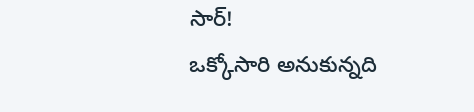సార్!
ఒక్కోసారి అనుకున్నది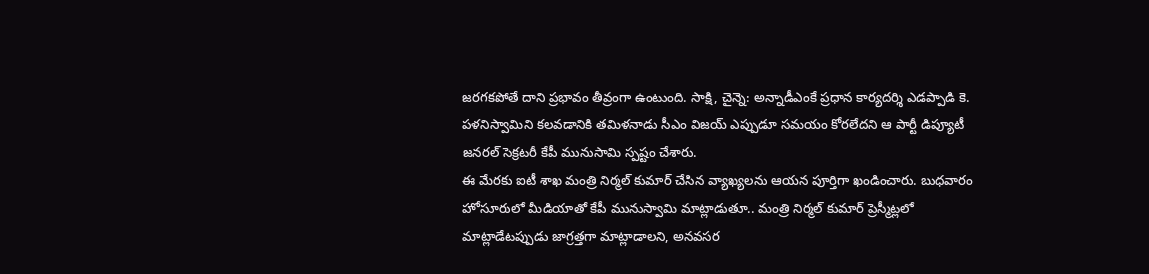జరగకపోతే దాని ప్రభావం తీవ్రంగా ఉంటుంది. సాక్షి, చైన్నె: అన్నాడీఎంకే ప్రధాన కార్యదర్శి ఎడప్పాడి కె. పళనిస్వామిని కలవడానికి తమిళనాడు సీఎం విజయ్ ఎప్పుడూ సమయం కోరలేదని ఆ పార్టీ డిప్యూటీ జనరల్ సెక్రటరీ కేపీ మునుసామి స్పష్టం చేశారు.
ఈ మేరకు ఐటీ శాఖ మంత్రి నిర్మల్ కుమార్ చేసిన వ్యాఖ్యలను ఆయన పూర్తిగా ఖండించారు. బుధవారం హోసూరులో మీడియాతో కేపీ మునుస్వామి మాట్లాడుతూ.. మంత్రి నిర్మల్ కుమార్ ప్రెస్మీట్లలో మాట్లాడేటప్పుడు జాగ్రత్తగా మాట్లాడాలని, అనవసర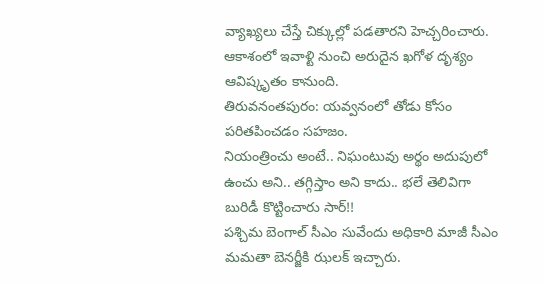వ్యాఖ్యలు చేస్తే చిక్కుల్లో పడతారని హెచ్చరించారు.
ఆకాశంలో ఇవాళ్టి నుంచి అరుదైన ఖగోళ దృశ్యం ఆవిష్కృతం కానుంది.
తిరువనంతపురం: యవ్వనంలో తోడు కోసం పరితపించడం సహజం.
నియంత్రించు అంటే.. నిఘంటువు అర్థం అదుపులో ఉంచు అని.. తగ్గిస్తాం అని కాదు.. భలే తెలివిగా బురిడీ కొట్టించారు సార్!!
పశ్చిమ బెంగాల్ సీఎం సువేందు అధికారి మాజీ సీఎం మమతా బెనర్జీకి ఝలక్ ఇచ్చారు.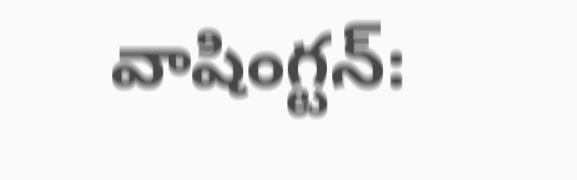వాషింగ్టన్: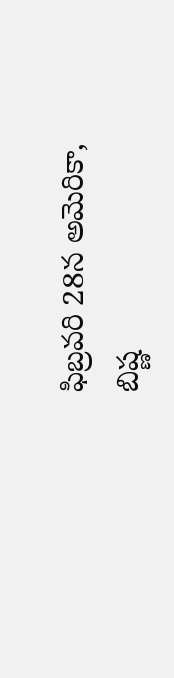ఫిబ్రవరి 28న అమెరికా,
బిష్ణ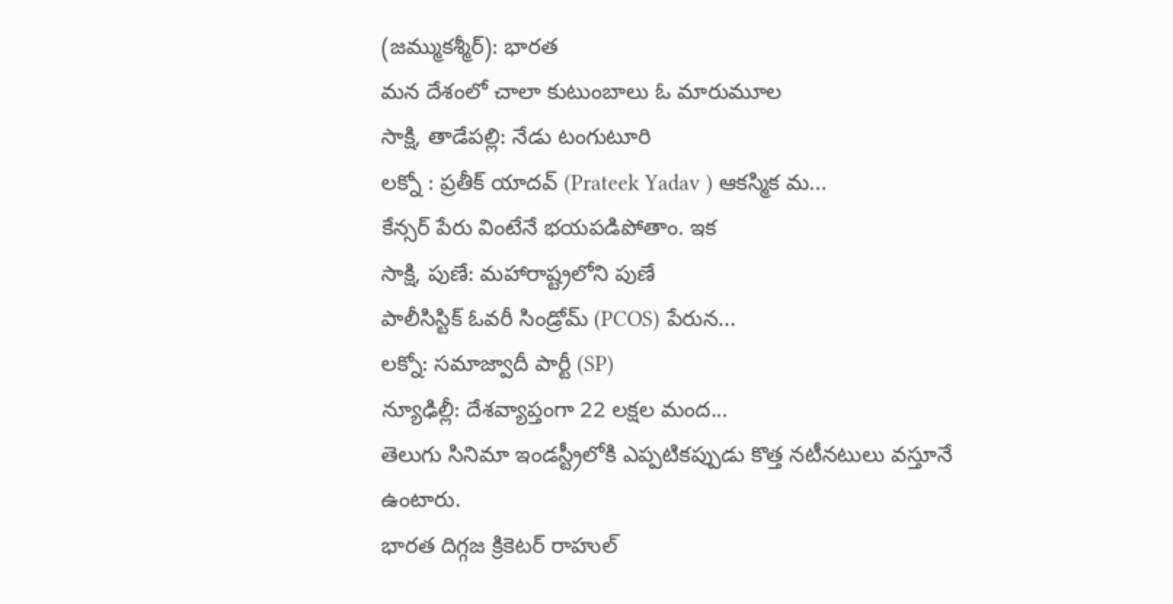(జమ్ముకశ్మీర్): భారత
మన దేశంలో చాలా కుటుంబాలు ఓ మారుమూల
సాక్షి, తాడేపల్లి: నేడు టంగుటూరి
లక్నో : ప్రతీక్ యాదవ్ (Prateek Yadav ) ఆకస్మిక మ...
కేన్సర్ పేరు వింటేనే భయపడిపోతాం. ఇక
సాక్షి, పుణే: మహారాష్ట్రలోని పుణే
పాలీసిస్టిక్ ఓవరీ సిండ్రోమ్ (PCOS) పేరున...
లక్నో: సమాజ్వాదీ పార్టీ (SP)
న్యూఢిల్లీ: దేశవ్యాప్తంగా 22 లక్షల మంద...
తెలుగు సినిమా ఇండస్ట్రీలోకి ఎప్పటికప్పుడు కొత్త నటీనటులు వస్తూనే ఉంటారు.
భారత దిగ్గజ క్రికెటర్ రాహుల్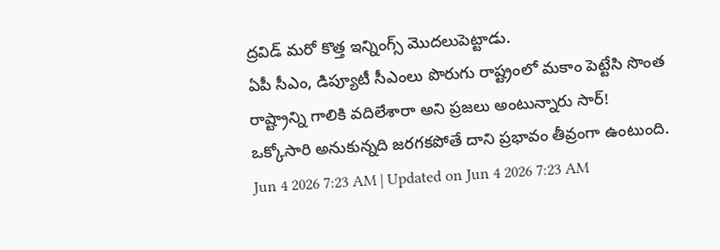ద్రవిడ్ మరో కొత్త ఇన్నింగ్స్ మొదలుపెట్టాడు.
ఏపీ సీఎం, డిప్యూటీ సీఎంలు పొరుగు రాష్ట్రంలో మకాం పెట్టేసి సొంత రాష్ట్రాన్ని గాలికి వదిలేశారా అని ప్రజలు అంటున్నారు సార్!
ఒక్కోసారి అనుకున్నది జరగకపోతే దాని ప్రభావం తీవ్రంగా ఉంటుంది.
Jun 4 2026 7:23 AM | Updated on Jun 4 2026 7:23 AM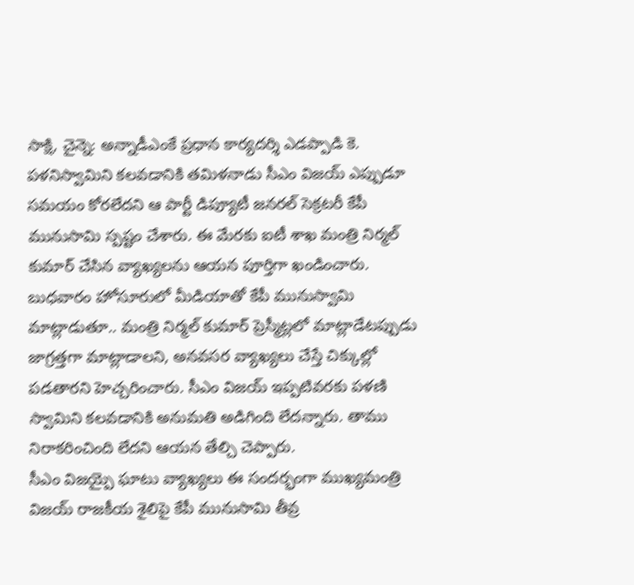సాక్షి, చైన్నె: అన్నాడీఎంకే ప్రధాన కార్యదర్శి ఎడప్పాడి కె. పళనిస్వామిని కలవడానికి తమిళనాడు సీఎం విజయ్ ఎప్పుడూ సమయం కోరలేదని ఆ పార్టీ డిప్యూటీ జనరల్ సెక్రటరీ కేపీ మునుసామి స్పష్టం చేశారు. ఈ మేరకు ఐటీ శాఖ మంత్రి నిర్మల్ కుమార్ చేసిన వ్యాఖ్యలను ఆయన పూర్తిగా ఖండించారు.
బుధవారం హోసూరులో మీడియాతో కేపీ మునుస్వామి మాట్లాడుతూ.. మంత్రి నిర్మల్ కుమార్ ప్రెస్మీట్లలో మాట్లాడేటప్పుడు జాగ్రత్తగా మాట్లాడాలని, అనవసర వ్యాఖ్యలు చేస్తే చిక్కుల్లో పడతారని హెచ్చరించారు. సీఎం విజయ్ ఇప్పటివరకు పళణి స్వామిని కలవడానికి అనుమతి అడిగింది లేదన్నారు. తాము నిరాకరించింది లేదని ఆయన తేల్చి చెప్పారు.
సీఎం విజయ్పై ఘాటు వ్యాఖ్యలు ఈ సందర్భంగా ముఖ్యమంత్రి విజయ్ రాజకీయ శైలిపై కేపీ మునుసామి తీవ్ర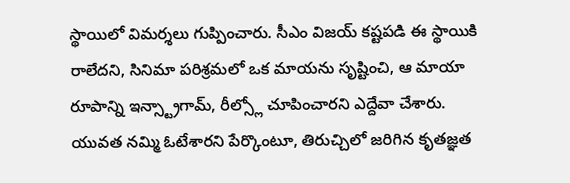స్థాయిలో విమర్శలు గుప్పించారు. సీఎం విజయ్ కష్టపడి ఈ స్థాయికి రాలేదని, సినిమా పరిశ్రమలో ఒక మాయను సృష్టించి, ఆ మాయా రూపాన్ని ఇన్స్ట్రాగామ్, రీల్స్లో చూపించారని ఎద్దేవా చేశారు. యువత నమ్మి ఓటేశారని పేర్కొంటూ, తిరుచ్చిలో జరిగిన కృతజ్ఞత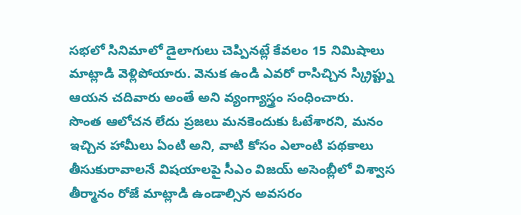సభలో సినిమాలో డైలాగులు చెప్పినట్లే కేవలం 15 నిమిషాలు మాట్లాడి వెళ్లిపోయారు. వెనుక ఉండి ఎవరో రాసిచ్చిన స్క్రిప్ట్ను ఆయన చదివారు అంతే అని వ్యంగ్యాస్త్రం సంధించారు.
సొంత ఆలోచన లేదు ప్రజలు మనకెందుకు ఓటేశారని, మనం ఇచ్చిన హామీలు ఏంటి అని, వాటి కోసం ఎలాంటి పథకాలు తీసుకురావాలనే విషయాలపై సీఎం విజయ్ అసెంబ్లీలో విశ్వాస తీర్మానం రోజే మాట్లాడి ఉండాల్సిన అవసరం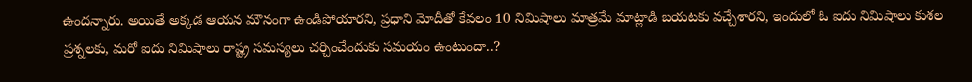ఉందన్నారు. అయితే అక్కడ ఆయన మౌనంగా ఉండిపోయారని, ప్రధాని మోదీతో కేవలం 10 నిమిషాలు మాత్రమే మాట్లాడి బయటకు వచ్చేశారని, ఇందులో ఓ ఐదు నిమిషాలు కుశల ప్రశ్నలకు, మరో ఐదు నిమిషాలు రాష్ట్ర సమస్యలు చర్చించేందుకు సమయం ఉంటుందా..?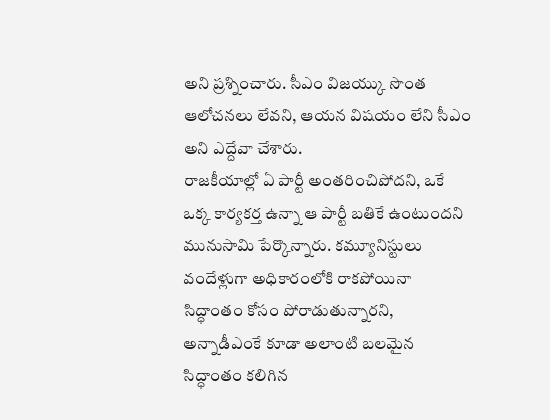అని ప్రశ్నించారు. సీఎం విజయ్కు సొంత ఆలోచనలు లేవని, ఆయన విషయం లేని సీఎం అని ఎద్దేవా చేశారు.
రాజకీయాల్లో ఏ పార్టీ అంతరించిపోదని, ఒకే ఒక్క కార్యకర్త ఉన్నా ఆ పార్టీ బతికే ఉంటుందని మునుసామి పేర్కొన్నారు. కమ్యూనిస్టులు వందేళ్లుగా అధికారంలోకి రాకపోయినా సిద్ధాంతం కోసం పోరాడుతున్నారని, అన్నాడీఎంకే కూడా అలాంటి బలమైన సిద్ధాంతం కలిగిన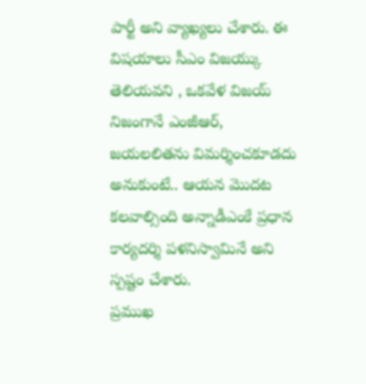పార్టీ అని వ్యాఖ్యలు చేశారు. ఈ విషయాలు సీఎం విజయ్కు తెలియవని , ఒకవేళ విజయ్ నిజంగానే ఎంజీఆర్, జయలలితను విమర్శించకూడదు అనుకుంటే.. ఆయన మొదట కలవాల్సింది అన్నాడీఎంకే ప్రధాన కార్యదర్శి పళనిస్వామినే అని స్పష్టం చేశారు.
ప్రముఖ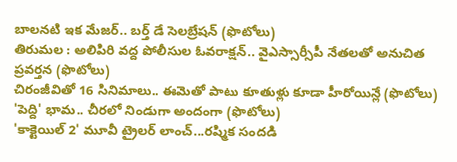బాలనటి ఇక మేజర్.. బర్త్ డే సెలబ్రేషన్ (ఫొటోలు)
తిరుమల : అలిపిరి వద్ద పోలీసుల ఓవరాక్షన్.. వైఎస్సార్సీపీ నేతలతో అనుచిత ప్రవర్తన (ఫొటోలు)
చిరంజీవితో 16 సినిమాలు.. ఈమెతో పాటు కూతుళ్లు కూడా హీరోయిన్లే (ఫొటోలు)
'పెద్ది' భామ.. చీరలో నిండుగా అందంగా (ఫొటోలు)
'కాక్టెయిల్ 2' మూవీ ట్రైలర్ లాంచ్...రష్మిక సందడి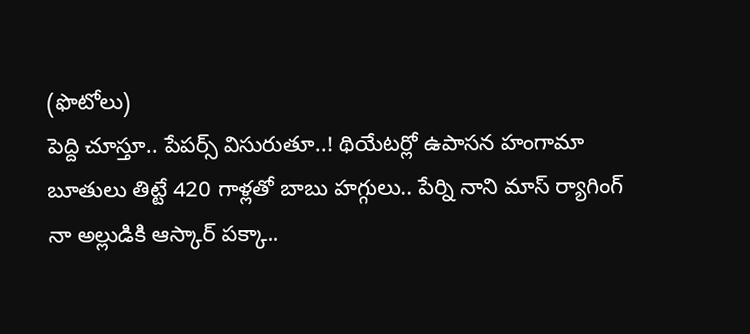(ఫొటోలు)
పెద్ది చూస్తూ.. పేపర్స్ విసురుతూ..! థియేటర్లో ఉపాసన హంగామా
బూతులు తిట్టే 420 గాళ్లతో బాబు హగ్గులు.. పేర్ని నాని మాస్ ర్యాగింగ్
నా అల్లుడికి ఆస్కార్ పక్కా..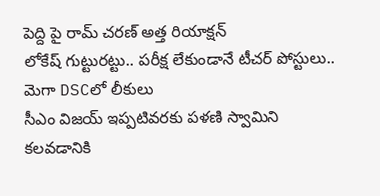పెద్ది పై రామ్ చరణ్ అత్త రియాక్షన్
లోకేష్ గుట్టురట్టు.. పరీక్ష లేకుండానే టీచర్ పోస్టులు.. మెగా DSCలో లీకులు
సీఎం విజయ్ ఇప్పటివరకు పళణి స్వామిని కలవడానికి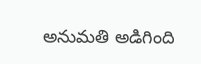అనుమతి అడిగింది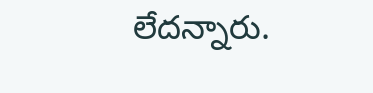లేదన్నారు.